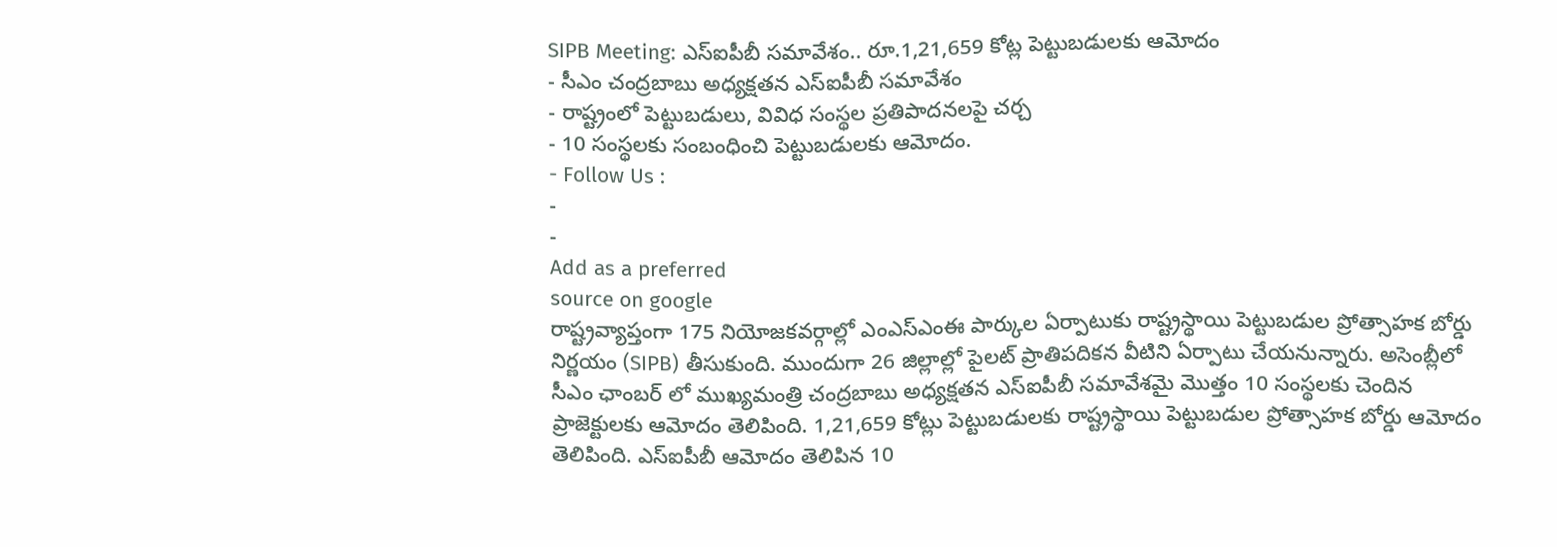SIPB Meeting: ఎస్ఐపీబీ సమావేశం.. రూ.1,21,659 కోట్ల పెట్టుబడులకు ఆమోదం
- సీఎం చంద్రబాబు అధ్యక్షతన ఎస్ఐపీబీ సమావేశం
- రాష్ట్రంలో పెట్టుబడులు, వివిధ సంస్థల ప్రతిపాదనలపై చర్చ
- 10 సంస్థలకు సంబంధించి పెట్టుబడులకు ఆమోదం.
- Follow Us :
-
-
Add as a preferred
source on google
రాష్ట్రవ్యాప్తంగా 175 నియోజకవర్గాల్లో ఎంఎస్ఎంఈ పార్కుల ఏర్పాటుకు రాష్ట్రస్థాయి పెట్టుబడుల ప్రోత్సాహక బోర్డు నిర్ణయం (SIPB) తీసుకుంది. ముందుగా 26 జిల్లాల్లో పైలట్ ప్రాతిపదికన వీటిని ఏర్పాటు చేయనున్నారు. అసెంబ్లీలో సీఎం ఛాంబర్ లో ముఖ్యమంత్రి చంద్రబాబు అధ్యక్షతన ఎస్ఐపీబీ సమావేశమై మొత్తం 10 సంస్థలకు చెందిన ప్రాజెక్టులకు ఆమోదం తెలిపింది. 1,21,659 కోట్లు పెట్టుబడులకు రాష్ట్రస్థాయి పెట్టుబడుల ప్రోత్సాహక బోర్డు ఆమోదం తెలిపింది. ఎస్ఐపీబీ ఆమోదం తెలిపిన 10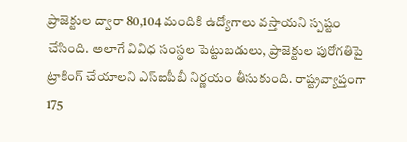ప్రాజెక్టుల ద్వారా 80,104 మందికి ఉద్యోగాలు వస్తాయని స్పష్టం చేసింది. అలాగే వివిధ సంస్థల పెట్టుబడులు, ప్రాజెక్టుల పురోగతిపై ట్రాకింగ్ చేయాలని ఎస్ఐపీబీ నిర్ణయం తీసుకుంది. రాష్ట్రవ్యాప్తంగా 175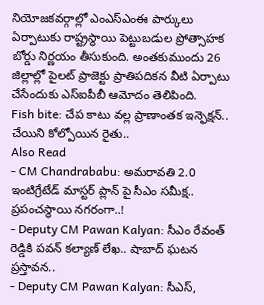నియోజకవర్గాల్లో ఎంఎస్ఎంఈ పార్కులు ఏర్పాటుకు రాష్ట్రస్థాయి పెట్టుబడుల ప్రోత్సాహక బోర్డు నిర్ణయం తీసుకుంది. అంతకుముందు 26 జిల్లాల్లో పైలట్ ప్రాజెక్టు ప్రాతిపదికన వీటి ఏర్పాటు చేసేందుకు ఎస్ఐపీబీ ఆమోదం తెలిపింది.
Fish bite: చేప కాటు వల్ల ప్రాణాంతక ఇన్ఫెక్షన్.. చేయిని కోల్పోయిన రైతు..
Also Read
- CM Chandrababu: అమరావతి 2.0 ఇంటిగ్రేటేడ్ మాస్టర్ ప్లాన్ పై సీఎం సమీక్ష.. ప్రపంచస్థాయి నగరంగా..!
- Deputy CM Pawan Kalyan: సీఎం రేవంత్ రెడ్డికి పవన్ కల్యాణ్ లేఖ.. షాబాద్ ఘటన ప్రస్తావన..
- Deputy CM Pawan Kalyan: సీఎస్,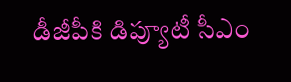డీజీపీకి డిప్యూటీ సీఎం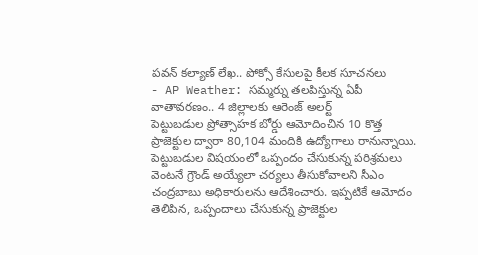పవన్ కల్యాణ్ లేఖ.. పోక్సో కేసులపై కీలక సూచనలు
- AP Weather: సమ్మర్ను తలపిస్తున్న ఏపీ వాతావరణం.. 4 జిల్లాలకు ఆరెంజ్ అలర్ట్
పెట్టుబడుల ప్రోత్సాహక బోర్డు ఆమోదించిన 10 కొత్త ప్రాజెక్టుల ద్వారా 80,104 మందికి ఉద్యోగాలు రానున్నాయి. పెట్టుబడుల విషయంలో ఒప్పందం చేసుకున్న పరిశ్రమలు వెంటనే గ్రౌండ్ అయ్యేలా చర్యలు తీసుకోవాలని సీఎం చంద్రబాబు అధికారులను ఆదేశించారు. ఇప్పటికే ఆమోదం తెలిపిన, ఒప్పందాలు చేసుకున్న ప్రాజెక్టుల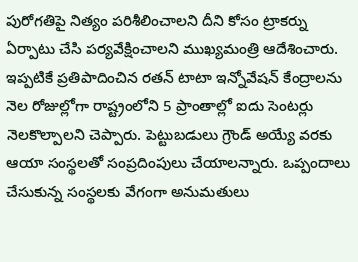పురోగతిపై నిత్యం పరిశీలించాలని దీని కోసం ట్రాకర్ను ఏర్పాటు చేసి పర్యవేక్షించాలని ముఖ్యమంత్రి ఆదేశించారు. ఇప్పటికే ప్రతిపాదించిన రతన్ టాటా ఇన్నోవేషన్ కేంద్రాలను నెల రోజుల్లోగా రాష్ట్రంలోని 5 ప్రాంతాల్లో ఐదు సెంటర్లు నెలకొల్పాలని చెప్పారు. పెట్టుబడులు గ్రౌండ్ అయ్యే వరకు ఆయా సంస్థలతో సంప్రదింపులు చేయాలన్నారు. ఒప్పందాలు చేసుకున్న సంస్థలకు వేగంగా అనుమతులు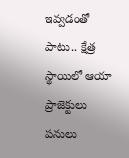ఇవ్వడంతో పాటు.. క్షేత్ర స్థాయిలో ఆయా ప్రాజెక్టులు పనులు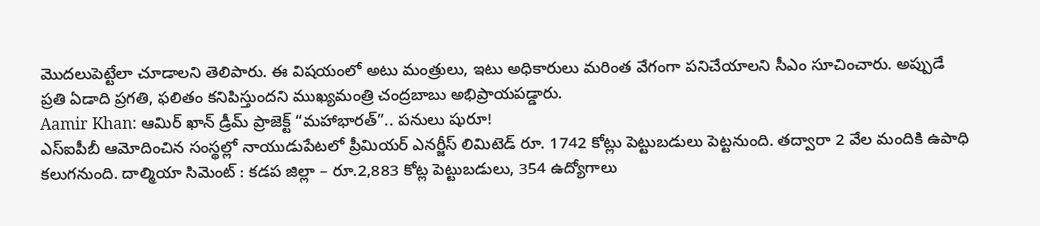మొదలుపెట్టేలా చూడాలని తెలిపారు. ఈ విషయంలో అటు మంత్రులు, ఇటు అధికారులు మరింత వేగంగా పనిచేయాలని సీఎం సూచించారు. అప్పుడే ప్రతి ఏడాది ప్రగతి, ఫలితం కనిపిస్తుందని ముఖ్యమంత్రి చంద్రబాబు అభిప్రాయపడ్డారు.
Aamir Khan: ఆమిర్ ఖాన్ డ్రీమ్ ప్రాజెక్ట్ “మహాభారత్”.. పనులు షురూ!
ఎస్ఐపీబీ ఆమోదించిన సంస్థల్లో నాయుడుపేటలో ప్రీమియర్ ఎనర్జీస్ లిమిటెడ్ రూ. 1742 కోట్లు పెట్టుబడులు పెట్టనుంది. తద్వారా 2 వేల మందికి ఉపాధి కలుగనుంది. దాల్మియా సిమెంట్ : కడప జిల్లా – రూ.2,883 కోట్ల పెట్టుబడులు, 354 ఉద్యోగాలు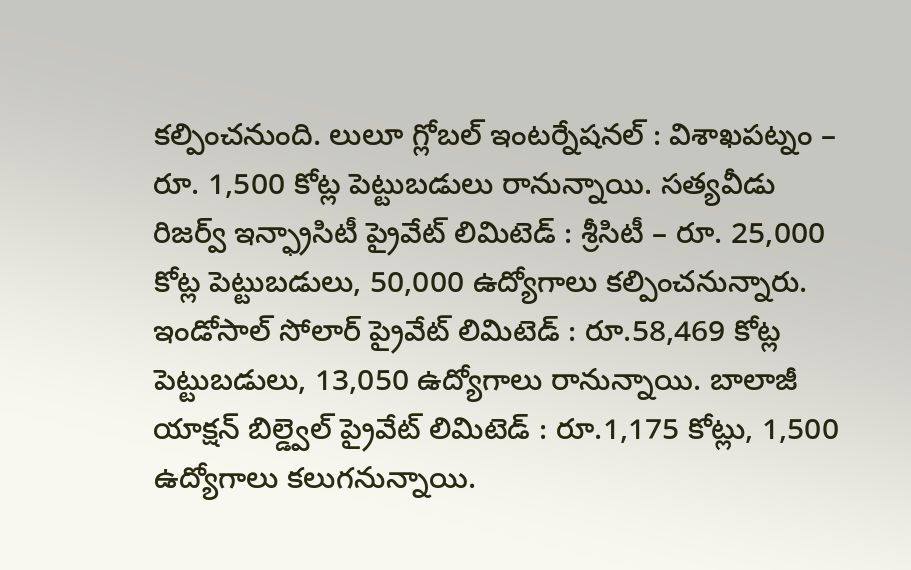కల్పించనుంది. లులూ గ్లోబల్ ఇంటర్నేషనల్ : విశాఖపట్నం – రూ. 1,500 కోట్ల పెట్టుబడులు రానున్నాయి. సత్యవీడు రిజర్వ్ ఇన్ఫ్రాసిటీ ప్రైవేట్ లిమిటెడ్ : శ్రీసిటీ – రూ. 25,000 కోట్ల పెట్టుబడులు, 50,000 ఉద్యోగాలు కల్పించనున్నారు. ఇండోసాల్ సోలార్ ప్రైవేట్ లిమిటెడ్ : రూ.58,469 కోట్ల పెట్టుబడులు, 13,050 ఉద్యోగాలు రానున్నాయి. బాలాజీ యాక్షన్ బిల్డ్వెల్ ప్రైవేట్ లిమిటెడ్ : రూ.1,175 కోట్లు, 1,500 ఉద్యోగాలు కలుగనున్నాయి.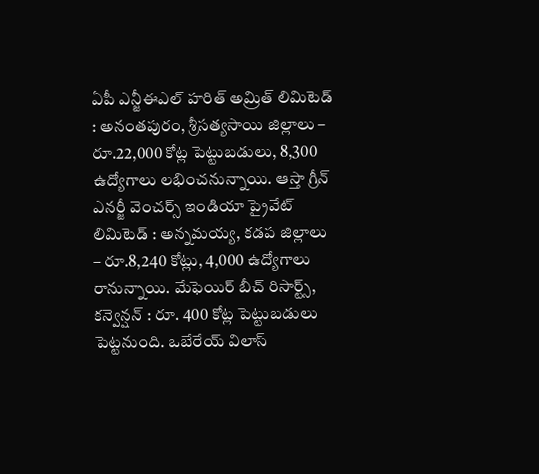ఏపీ ఎన్జీఈఎల్ హరిత్ అమ్రిత్ లిమిటెడ్ : అనంతపురం, శ్రీసత్యసాయి జిల్లాలు – రూ.22,000 కోట్ల పెట్టుబడులు, 8,300 ఉద్యోగాలు లభించనున్నాయి. ఆస్తా గ్రీన్ ఎనర్జీ వెంచర్స్ ఇండియా ప్రైవేట్ లిమిటెడ్ : అన్నమయ్య, కడప జిల్లాలు – రూ.8,240 కోట్లు, 4,000 ఉద్యోగాలు రానున్నాయి. మేఫెయిర్ బీచ్ రిసార్ట్స్, కన్వెన్షన్ : రూ. 400 కోట్ల పెట్టుబడులు పెట్టనుంది. ఒబేరేయ్ విలాస్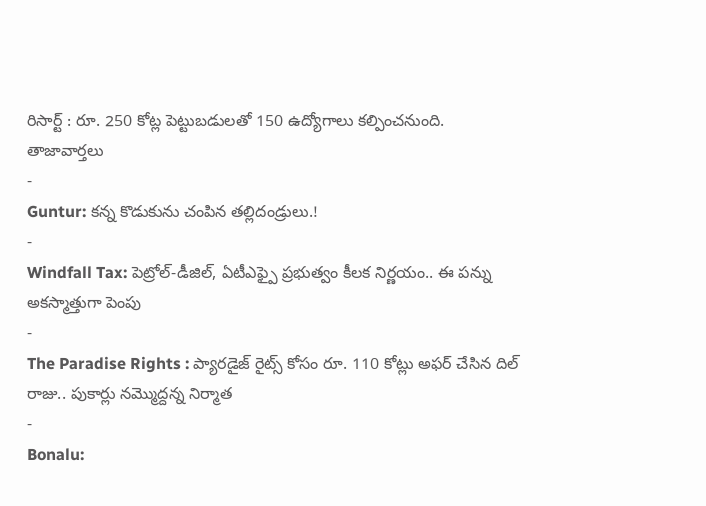రిసార్ట్ : రూ. 250 కోట్ల పెట్టుబడులతో 150 ఉద్యోగాలు కల్పించనుంది.
తాజావార్తలు
-
Guntur: కన్న కొడుకును చంపిన తల్లిదండ్రులు.!
-
Windfall Tax: పెట్రోల్-డీజిల్, ఏటీఎఫ్పై ప్రభుత్వం కీలక నిర్ణయం.. ఈ పన్ను అకస్మాత్తుగా పెంపు
-
The Paradise Rights : ప్యారడైజ్ రైట్స్ కోసం రూ. 110 కోట్లు అఫర్ చేసిన దిల్ రాజు.. పుకార్లు నమ్మొద్దన్న నిర్మాత
-
Bonalu: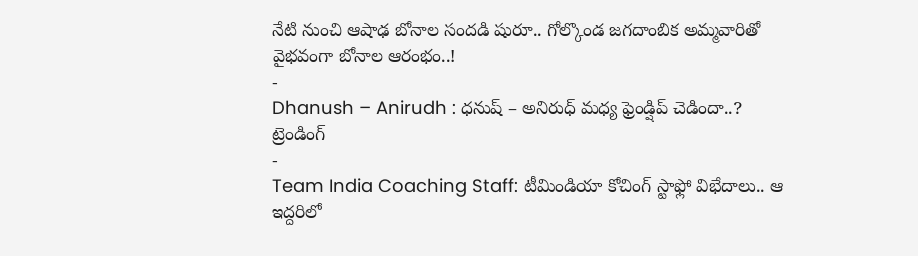నేటి నుంచి ఆషాఢ బోనాల సందడి షురూ.. గోల్కొండ జగదాంబిక అమ్మవారితో వైభవంగా బోనాల ఆరంభం..!
-
Dhanush – Anirudh : ధనుష్ – అనిరుధ్ మధ్య ఫ్రెండ్షిప్ చెడిందా..?
ట్రెండింగ్
-
Team India Coaching Staff: టీమిండియా కోచింగ్ స్టాఫ్లో విభేదాలు.. ఆ ఇద్దరిలో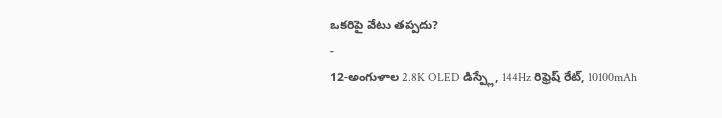ఒకరిపై వేటు తప్పదు?
-
12-అంగుళాల 2.8K OLED డిస్ప్లే, 144Hz రిఫ్రెష్ రేట్, 10100mAh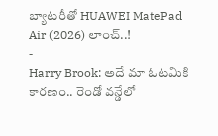బ్యాటరీతో HUAWEI MatePad Air (2026) లాంచ్..!
-
Harry Brook: అదే మా ఓటమికి కారణం.. రెండో వన్డేలో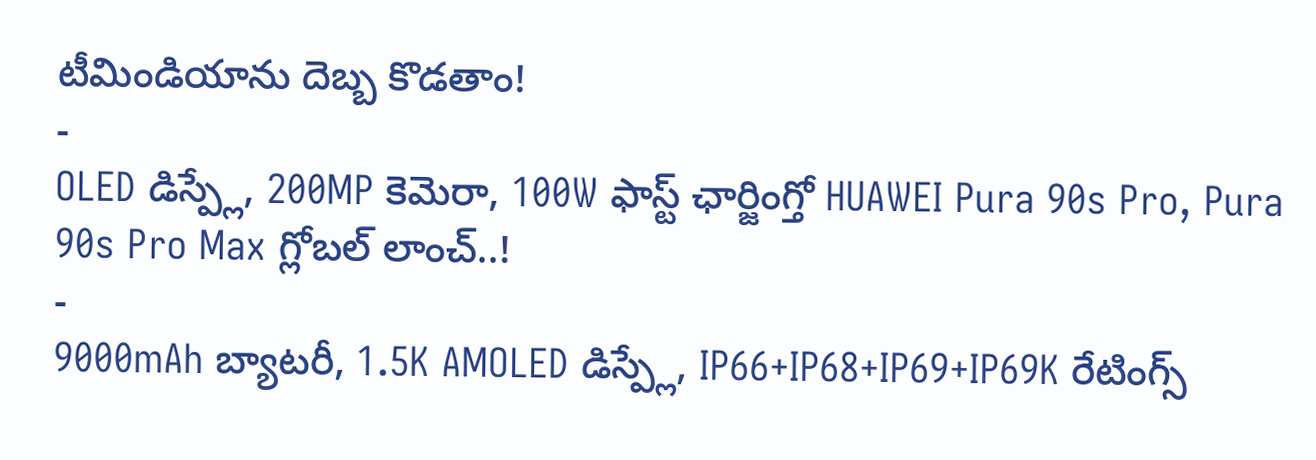టీమిండియాను దెబ్బ కొడతాం!
-
OLED డిస్ప్లే, 200MP కెమెరా, 100W ఫాస్ట్ ఛార్జింగ్తో HUAWEI Pura 90s Pro, Pura 90s Pro Max గ్లోబల్ లాంచ్..!
-
9000mAh బ్యాటరీ, 1.5K AMOLED డిస్ప్లే, IP66+IP68+IP69+IP69K రేటింగ్స్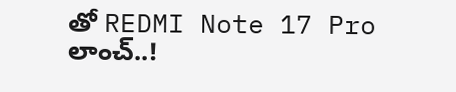తో REDMI Note 17 Pro లాంచ్..!